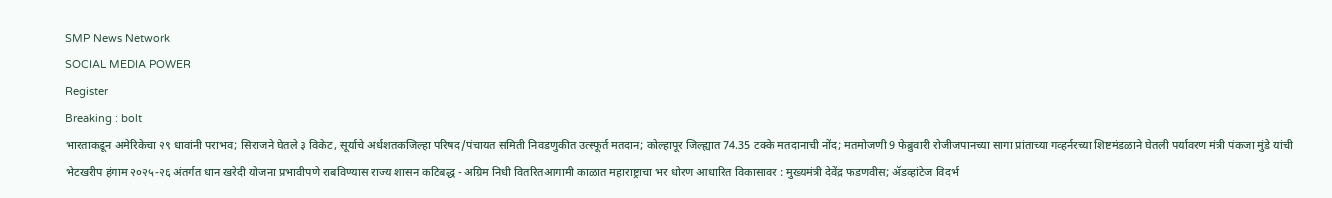SMP News Network
SOCIAL MEDIA POWER
Register
Breaking : bolt
भारताकडून अमेरिकेचा २९ धावांनी पराभव; सिराजने घेतले ३ विकेट, सूर्याचे अर्धशतकजिल्हा परिषद/पंचायत समिती निवडणुकीत उत्स्फूर्त मतदान; कोल्हापूर जिल्ह्यात 74.35 टक्के मतदानाची नोंद; मतमोजणी 9 फेब्रुवारी रोजीजपानच्या सागा प्रांताच्या गव्हर्नरच्या शिष्टमंडळाने घेतली पर्यावरण मंत्री पंकजा मुंडे यांची भेटखरीप हंगाम २०२५-२६ अंतर्गत धान खरेदी योजना प्रभावीपणे राबविण्यास राज्य शासन कटिबद्ध - अग्रिम निधी वितरितआगामी काळात महाराष्ट्राचा भर धोरण आधारित विकासावर : मुख्यमंत्री देवेंद्र फडणवीस; ॲडव्हांटेज विदर्भ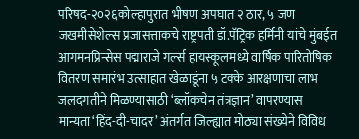परिषद-२०२६कोल्हापुरात भीषण अपघात २ ठार, ५ जण जखमीसेशेल्स प्रजासत्ताकचे राष्ट्रपती डॉ.पॅट्रिक हर्मिनी यांचे मुंबईत आगमनप्रिन्सेस पद्माराजे गर्ल्स हायस्कूलमध्ये वार्षिक पारितोषिक वितरण समारंभ उत्साहात खेळाडूंना ५ टक्के आरक्षणाचा लाभ जलदगतीने मिळण्यासाठी ‘ब्लॉकचेन तंत्रज्ञान’ वापरण्यास मान्यता‘हिंद-दी-चादर’ अंतर्गत जिल्ह्यात मोठ्या संख्येने विविध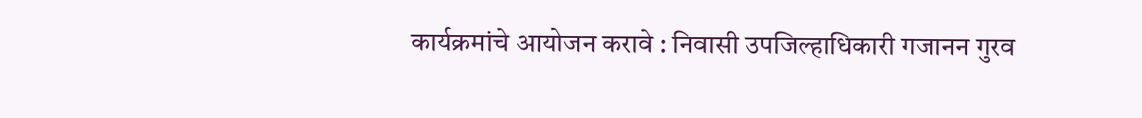कार्यक्रमांचे आयोजन करावे : निवासी उपजिल्हाधिकारी गजानन गुरव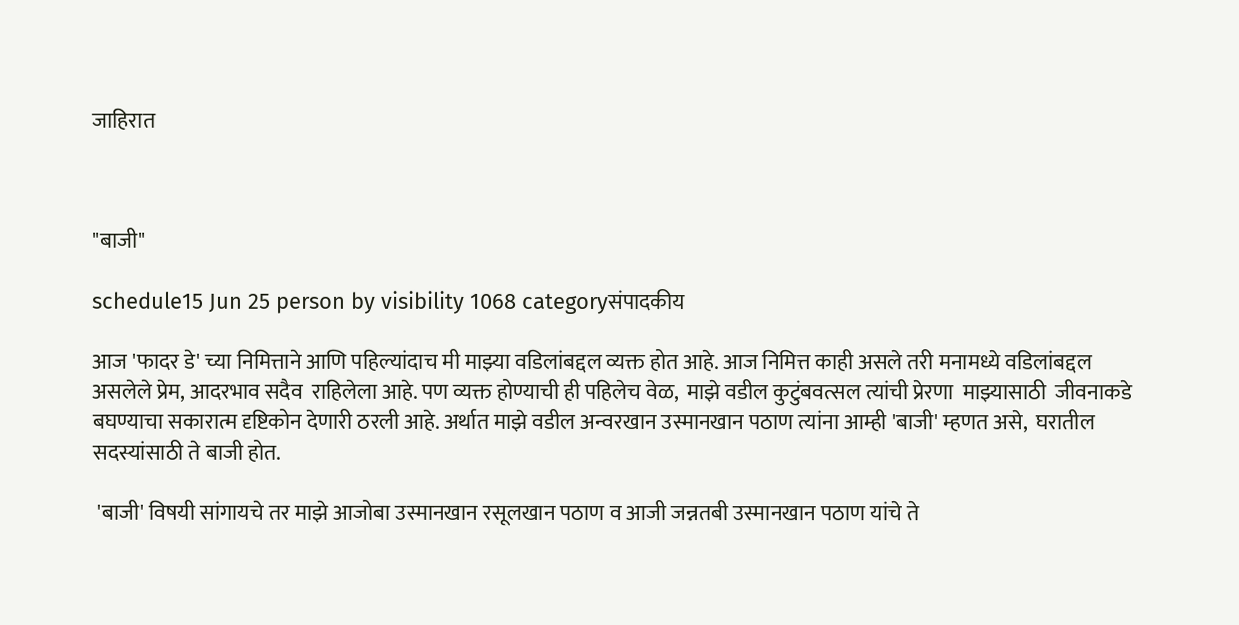जाहिरात



"बाजी"

schedule15 Jun 25 person by visibility 1068 categoryसंपादकीय

आज 'फादर डे' च्या निमित्ताने आणि पहिल्यांदाच मी माझ्या वडिलांबद्दल व्यक्त होत आहे. आज निमित्त काही असले तरी मनामध्ये वडिलांबद्दल असलेले प्रेम, आदरभाव सदैव  राहिलेला आहे. पण व्यक्त होण्याची ही पहिलेच वेळ,  माझे वडील कुटुंबवत्सल त्यांची प्रेरणा  माझ्यासाठी  जीवनाकडे बघण्याचा सकारात्म दृष्टिकोन देणारी ठरली आहे. अर्थात माझे वडील अन्वरखान उस्मानखान पठाण त्यांना आम्ही 'बाजी' म्हणत असे,  घरातील सदस्यांसाठी ते बाजी होत.

 'बाजी' विषयी सांगायचे तर माझे आजोबा उस्मानखान रसूलखान पठाण व आजी जन्नतबी उस्मानखान पठाण यांचे ते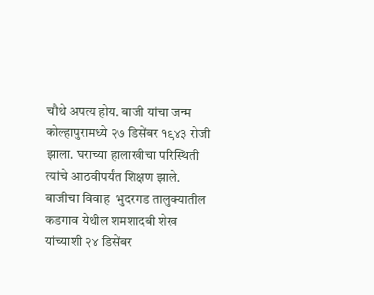चौथे अपत्य होय. बाजी यांचा जन्म कोल्हापुरामध्ये २७ डिसेंबर १९४३ रोजी झाला. घराच्या हालाखीचा परिस्थिती त्यांचे आठवीपर्यंत शिक्षण झाले. बाजीचा विवाह  भुदरगड तालुक्यातील कडगाव येथील शमशादबी शेख यांच्याशी २४ डिसेंबर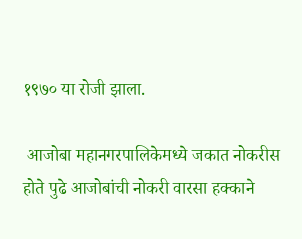१९७० या रोजी झाला.

 आजोबा महानगरपालिकेमध्ये जकात नोकरीस होते पुढे आजोबांची नोकरी वारसा हक्काने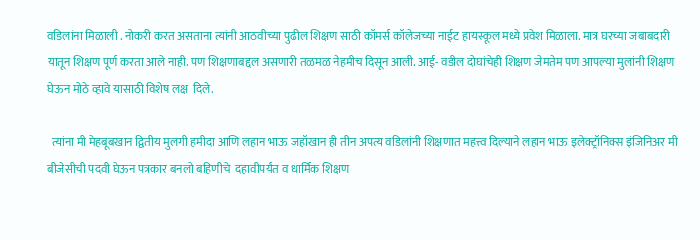वडिलांना मिळाली . नोकरी करत असताना त्यांनी आठवीच्या पुढील शिक्षण साठी कॉमर्स कॉलेजच्या नाईट हायस्कूल मध्ये प्रवेश मिळाला. मात्र घरच्या जबाबदारी यातून शिक्षण पूर्ण करता आले नाही. पण शिक्षणाबद्दल असणारी तळमळ नेहमीच दिसून आली. आई- वडील दोघांचेही शिक्षण जेमतेम पण आपल्या मुलांनी शिक्षण घेऊन मोठे व्हावे यासाठी विशेष लक्ष  दिले.

  त्यांना मी मेहबूबखान द्वितीय मुलगी हमीदा आणि लहान भाऊ जहॉखान ही तीन अपत्य वडिलांनी शिक्षणात महत्त्व दिल्याने लहान भाऊ इलेक्ट्रॉनिक्स इंजिनिअर मी बीजेसीची पदवी घेऊन पत्रकार बनलो बहिणीचे  दहावीपर्यंत व धार्मिक शिक्षण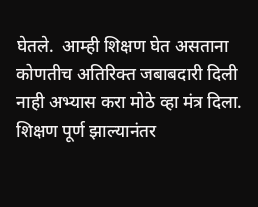घेतले.  आम्ही शिक्षण घेत असताना कोणतीच अतिरिक्त जबाबदारी दिली नाही अभ्यास करा मोठे व्हा मंत्र दिला.  शिक्षण पूर्ण झाल्यानंतर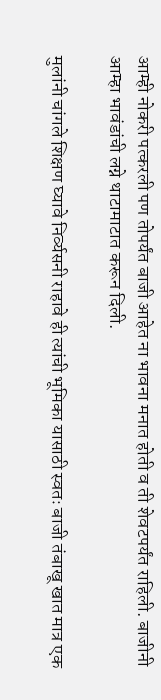आम्ही नोकरी पत्करली पण तोपर्यंत बाजी आहेत ना भावना मनात होती व ती शेवटपर्यंत राहिली. बाजीनी आम्हा भावंडांची लग्ने थाटामाटात करून दिली.

मुलांनी चांगले शिक्षण घ्यावे निर्व्यसनी राहावे ही त्यांची भूमिका यासाठी स्वतः बाजी तंबाखू खात मात्र एक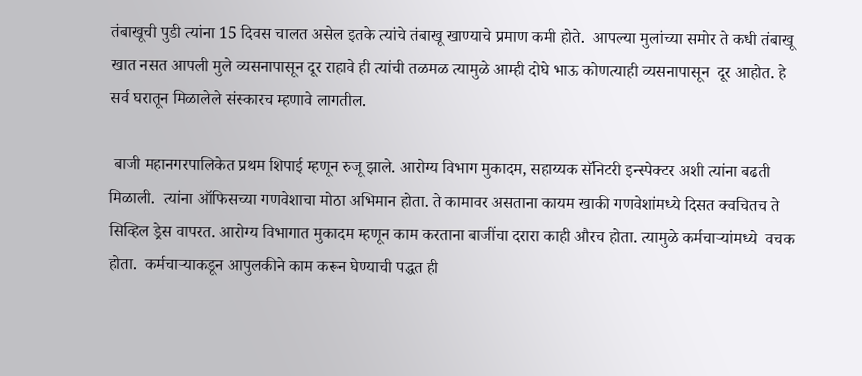तंबाखूची पुडी त्यांना 15 दिवस चालत असेल इतके त्यांचे तंबाखू खाण्याचे प्रमाण कमी होते.  आपल्या मुलांच्या समोर ते कधी तंबाखू खात नसत आपली मुले व्यसनापासून दूर राहावे ही त्यांची तळमळ त्यामुळे आम्ही दोघे भाऊ कोणत्याही व्यसनापासून  दूर आहोत. हे सर्व घरातून मिळालेले संस्कारच म्हणावे लागतील.

 बाजी महानगरपालिकेत प्रथम शिपाई म्हणून रुजू झाले. आरोग्य विभाग मुकादम, सहाय्यक सॅनिटरी इन्स्पेक्टर अशी त्यांना बढती मिळाली.  त्यांना ऑफिसच्या गणवेशाचा मोठा अभिमान होता. ते कामावर असताना कायम खाकी गणवेशांमध्ये दिसत क्वचितच ते सिव्हिल ड्रेस वापरत. आरोग्य विभागात मुकादम म्हणून काम करताना बाजींचा दरारा काही औरच होता. त्यामुळे कर्मचाऱ्यांमध्ये  वचक  होता.  कर्मचाऱ्याकडून आपुलकीने काम करून घेण्याची पद्धत ही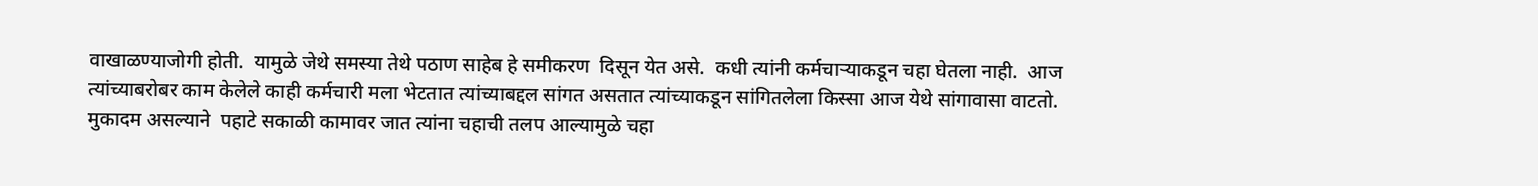वाखाळण्याजोगी होती.  यामुळे जेथे समस्या तेथे पठाण साहेब हे समीकरण  दिसून येत असे.  कधी त्यांनी कर्मचाऱ्याकडून चहा घेतला नाही.  आज त्यांच्याबरोबर काम केलेले काही कर्मचारी मला भेटतात त्यांच्याबद्दल सांगत असतात त्यांच्याकडून सांगितलेला किस्सा आज येथे सांगावासा वाटतो.  मुकादम असल्याने  पहाटे सकाळी कामावर जात त्यांना चहाची तलप आल्यामुळे चहा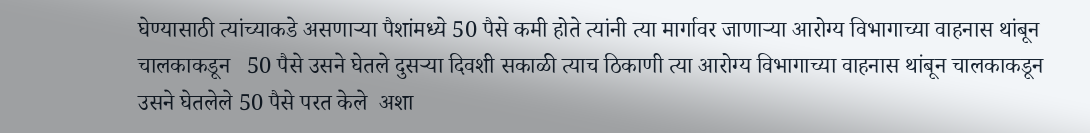घेण्यासाठी त्यांच्याकडे असणाऱ्या पैशांमध्ये 50 पैसे कमी होते त्यांनी त्या मार्गावर जाणाऱ्या आरोग्य विभागाच्या वाहनास थांबून चालकाकडून   50 पैसे उसने घेतले दुसऱ्या दिवशी सकाळी त्याच ठिकाणी त्या आरोग्य विभागाच्या वाहनास थांबून चालकाकडून उसने घेतलेले 50 पैसे परत केले  अशा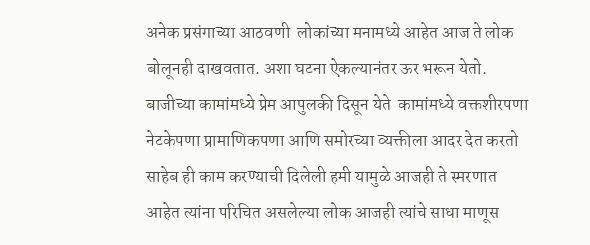अनेक प्रसंगाच्या आठवणी  लोकांच्या मनामध्ये आहेत आज ते लोक बोलूनही दाखवतात. अशा घटना ऐकल्यानंतर ऊर भरून येतो. बाजीच्या कामांमध्ये प्रेम आपुलकी दिसून येते  कामांमध्ये वक्तशीरपणा नेटकेपणा प्रामाणिकपणा आणि समोरच्या व्यक्तीला आदर देत करतो साहेब ही काम करण्याची दिलेली हमी यामुळे आजही ते स्मरणात आहेत त्यांना परिचित असलेल्या लोक आजही त्यांचे साधा माणूस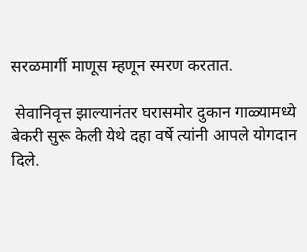सरळमार्गी माणूस म्हणून स्मरण करतात.

 सेवानिवृत्त झाल्यानंतर घरासमोर दुकान गाळ्यामध्ये बेकरी सुरू केली येथे दहा वर्षे त्यांनी आपले योगदान दिले.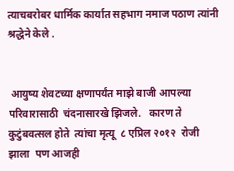त्याचबरोबर धार्मिक कार्यात सहभाग नमाज पठाण त्यांनी श्रद्धेने केले .


 आयुष्य शेवटच्या क्षणापर्यंत माझे बाजी आपल्या परिवारासाठी  चंदनासारखे झिजले.   कारण ते कुटुंबवत्सल होते  त्यांचा मृत्यू  ८ एप्रिल २०१२  रोजी झाला  पण आजही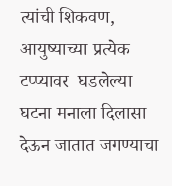त्यांची शिकवण,  आयुष्याच्या प्रत्येक टप्प्यावर  घडलेल्या घटना मनाला दिलासा देऊन जातात जगण्याचा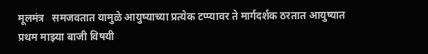मूलमंत्र   समजवतात यामुळे आयुष्याच्या प्रत्येक टप्प्यावर ते मार्गदर्शक ठरतात आयुष्यात प्रथम माझ्या बाजी विषयी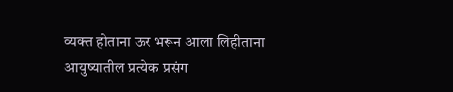व्यक्त होताना ऊर भरून आला लिहीताना आयुष्यातील प्रत्येक प्रसंग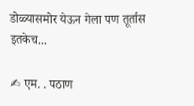डोळ्यासमोर येऊन गेला पण तूर्तास इतकेच...

✍ एम. . पठाण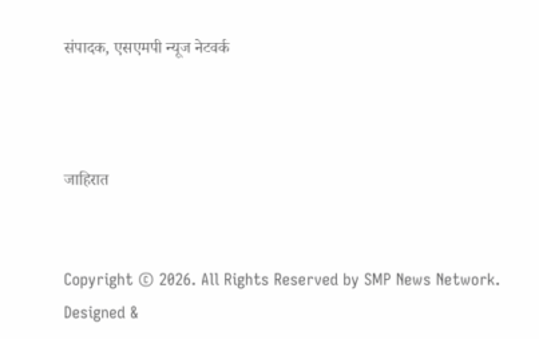संपादक, एसएमपी न्यूज नेटवर्क



जाहिरात


Copyright © 2026. All Rights Reserved by SMP News Network.
Designed &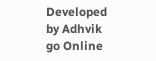Developed by Adhvik go Online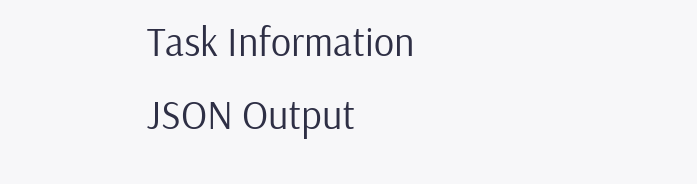Task Information
JSON Output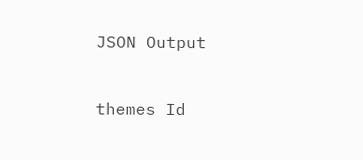JSON Output


themes Id